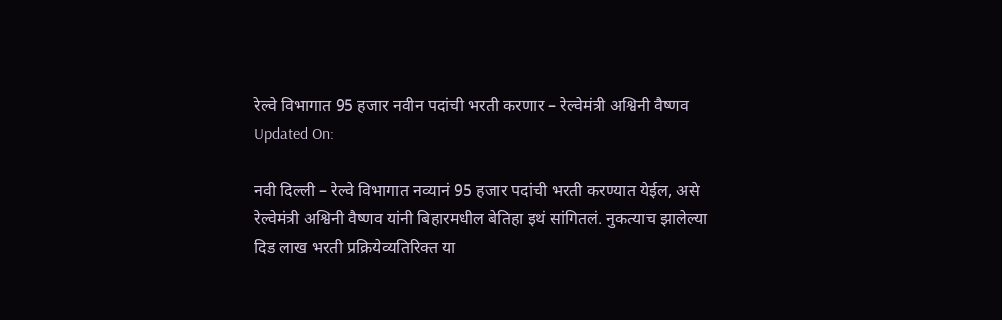रेल्वे विभागात 95 हजार नवीन पदांची भरती करणार – रेल्वेमंत्री अश्विनी वैष्णव
Updated On:

नवी दिल्ली – रेल्वे विभागात नव्यानं 95 हजार पदांची भरती करण्यात येईल, असे रेल्वेमंत्री अश्विनी वैष्णव यांनी बिहारमधील बेतिहा इथं सांगितलं. नुकत्याच झालेल्या दिड लाख भरती प्रक्रियेव्यतिरिक्त या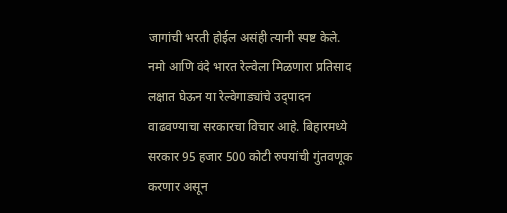जागांची भरती होईल असंही त्यानी स्पष्ट केले.
नमो आणि वंदे भारत रेल्वेला मिळणारा प्रतिसाद लक्षात घेऊन या रेल्वेगाड्यांचे उद्पादन वाढवण्याचा सरकारचा विचार आहे. बिहारमध्ये सरकार 95 हजार 500 कोटी रुपयांची गुंतवणूक करणार असून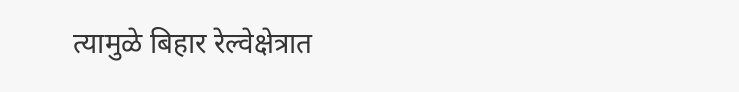त्यामुळे बिहार रेल्वेक्षेत्रात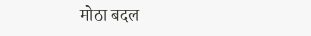मोठा बदल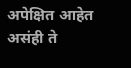अपेक्षित आहेत असंही ते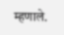म्हणाले.